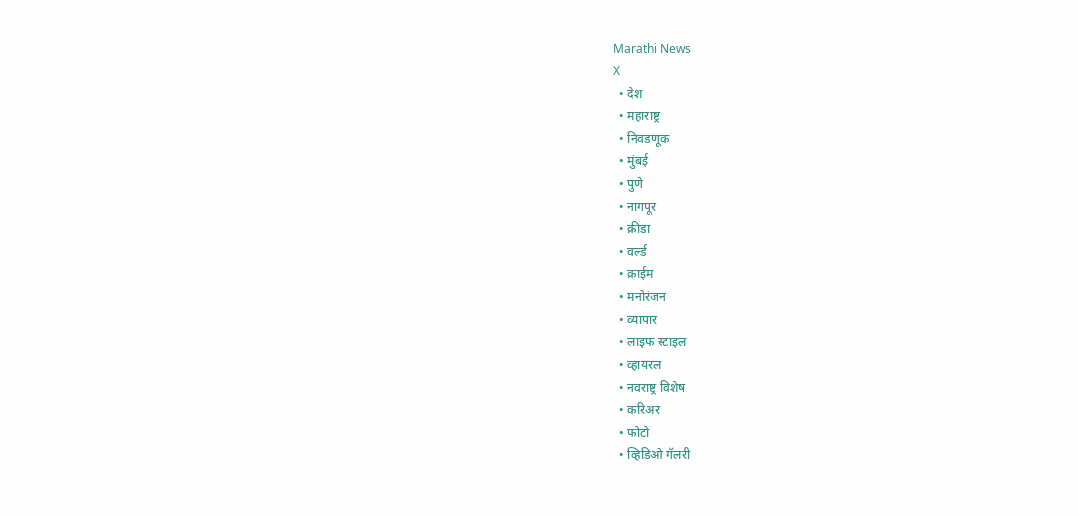Marathi News
X
  • देश
  • महाराष्ट्र
  • निवडणूक
  • मुंबई
  • पुणे
  • नागपूर
  • क्रीडा
  • वर्ल्ड
  • क्राईम
  • मनोरंजन
  • व्यापार
  • लाइफ स्टाइल
  • व्हायरल
  • नवराष्ट्र विशेष
  • करिअर
  • फोटो
  • व्हिडिओ गॅलरी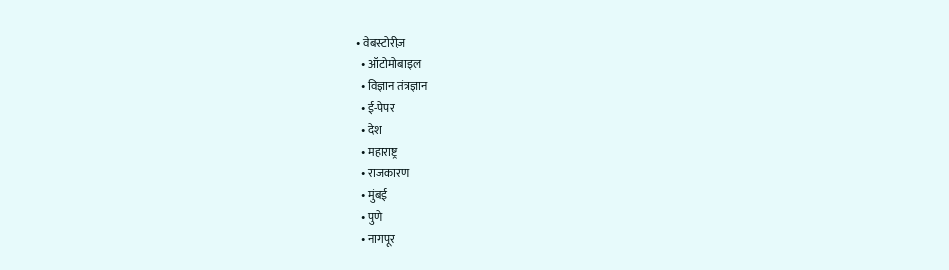• वेबस्टोरीज़
  • ऑटोमोबाइल
  • विज्ञान तंत्रज्ञान
  • ई-पेपर
  • देश
  • महाराष्ट्र
  • राजकारण
  • मुंबई
  • पुणे
  • नागपूर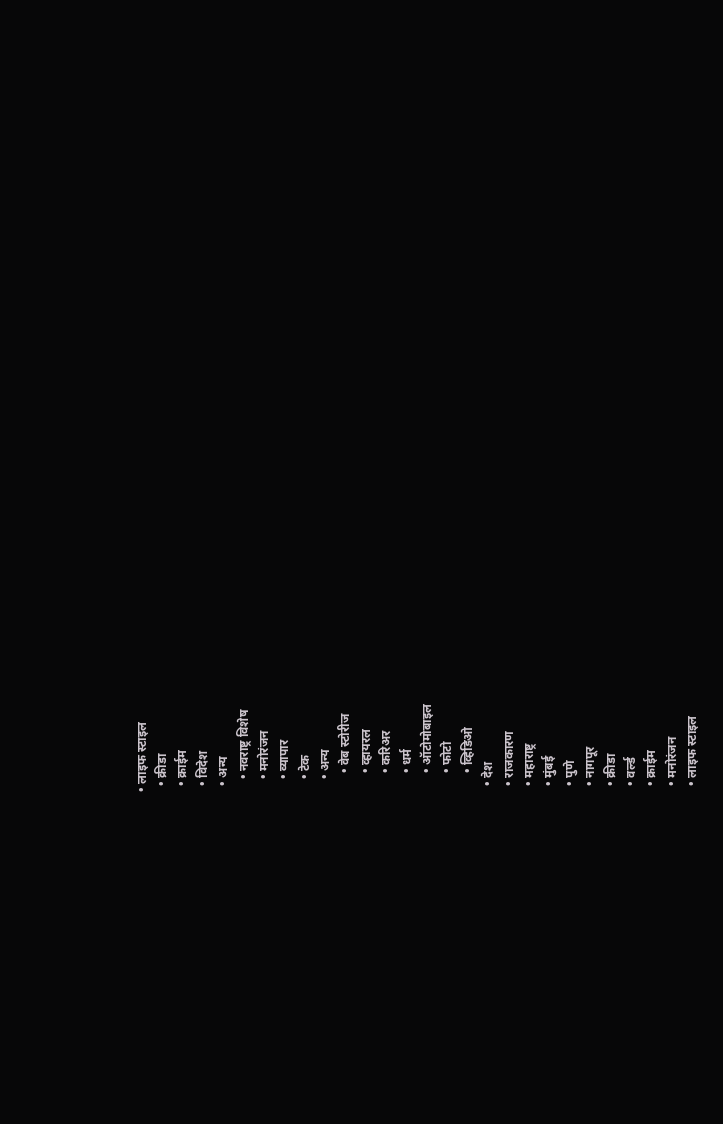• लाइफ स्टाइल
  • क्रीडा
  • क्राईम
  • विदेश
  • अन्य
    • नवराष्ट्र विशेष
    • मनोरंजन
    • व्यापार
    • टेक
    • अन्य
      • वेब स्टोरीज
      • व्हायरल
      • करिअर
      • धर्म
      • ऑटोमोबाइल
      • फोटो
      • व्हिडिओ
  • देश
  • राजकारण
  • महाराष्ट्र
  • मुंबई
  • पुणे
  • नागपूर
  • क्रीडा
  • वर्ल्ड
  • क्राईम
  • मनोरंजन
  • लाइफ स्टाइल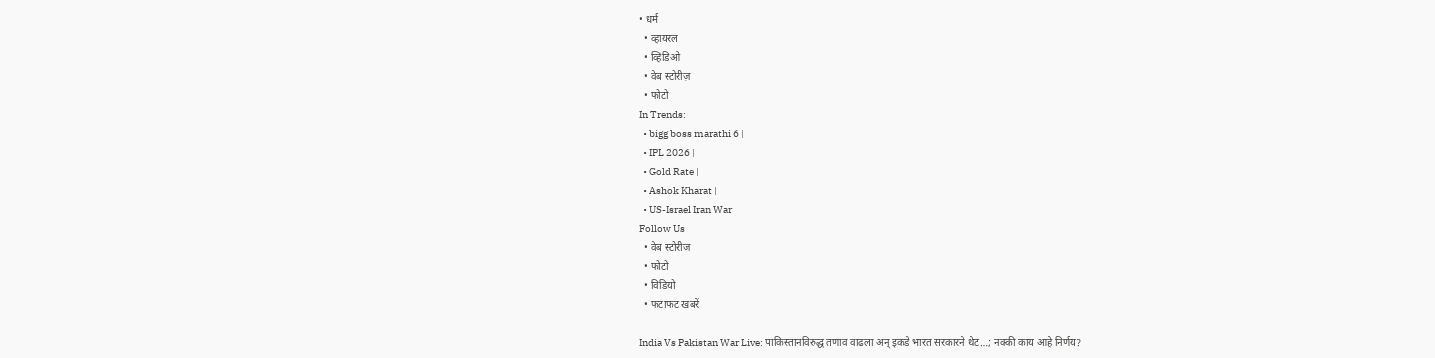• धर्म
  • व्हायरल
  • व्हिडिओ
  • वेब स्टोरीज़
  • फोटो
In Trends:
  • bigg boss marathi 6 |
  • IPL 2026 |
  • Gold Rate |
  • Ashok Kharat |
  • US-Israel Iran War
Follow Us
  • वेब स्टोरीज
  • फोटो
  • विडियो
  • फटाफट खबरें

India Vs Pakistan War Live: पाकिस्तानविरुद्ध तणाव वाढला अन् इकडे भारत सरकारने थेट…; नक्की काय आहे निर्णय?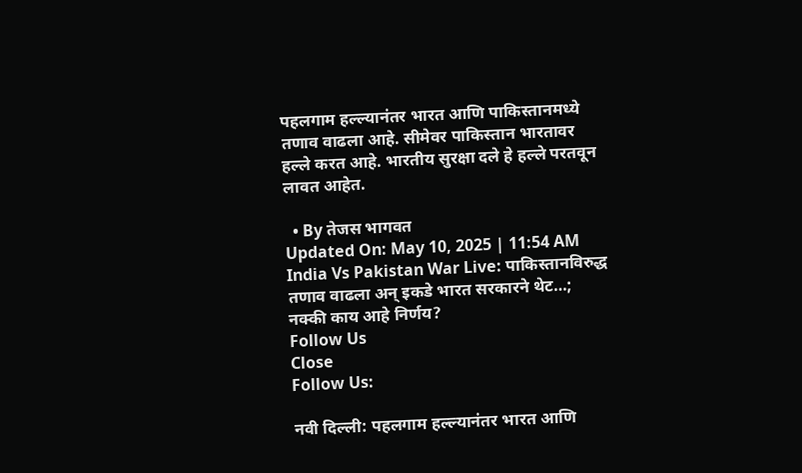पहलगाम हल्ल्यानंतर भारत आणि पाकिस्तानमध्ये तणाव वाढला आहे. सीमेवर पाकिस्तान भारतावर हल्ले करत आहे. भारतीय सुरक्षा दले हे हल्ले परतवून लावत आहेत.

  • By तेजस भागवत
Updated On: May 10, 2025 | 11:54 AM
India Vs Pakistan War Live: पाकिस्तानविरुद्ध तणाव वाढला अन् इकडे भारत सरकारने थेट…; नक्की काय आहे निर्णय?
Follow Us
Close
Follow Us:

नवी दिल्ली: पहलगाम हल्ल्यानंतर भारत आणि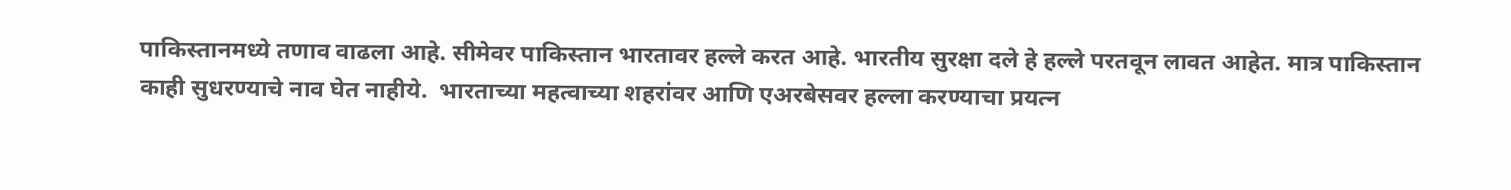पाकिस्तानमध्ये तणाव वाढला आहे. सीमेवर पाकिस्तान भारतावर हल्ले करत आहे. भारतीय सुरक्षा दले हे हल्ले परतवून लावत आहेत. मात्र पाकिस्तान काही सुधरण्याचे नाव घेत नाहीये.  भारताच्या महत्वाच्या शहरांवर आणि एअरबेसवर हल्ला करण्याचा प्रयत्न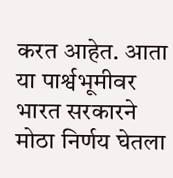करत आहेत. आता या पार्श्वभूमीवर भारत सरकारने मोठा निर्णय घेतला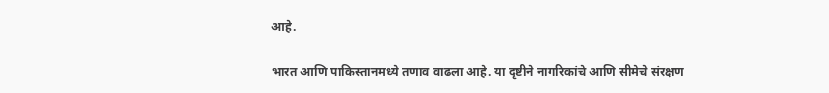आहे.

भारत आणि पाकिस्तानमध्ये तणाव वाढला आहे. या दृष्टीने नागरिकांचे आणि सीमेचे संरक्षण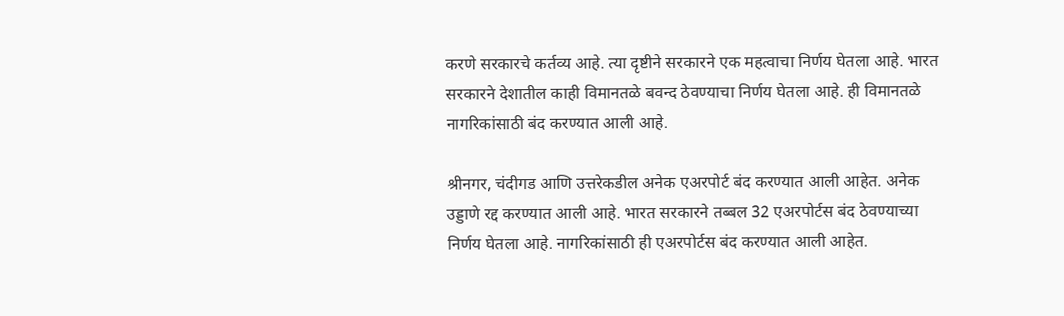करणे सरकारचे कर्तव्य आहे. त्या दृष्टीने सरकारने एक महत्वाचा निर्णय घेतला आहे. भारत सरकारने देशातील काही विमानतळे बवन्द ठेवण्याचा निर्णय घेतला आहे. ही विमानतळे नागरिकांसाठी बंद करण्यात आली आहे.

श्रीनगर, चंदीगड आणि उत्तरेकडील अनेक एअरपोर्ट बंद करण्यात आली आहेत. अनेक उड्डाणे रद्द करण्यात आली आहे. भारत सरकारने तब्बल 32 एअरपोर्टस बंद ठेवण्याच्या निर्णय घेतला आहे. नागरिकांसाठी ही एअरपोर्टस बंद करण्यात आली आहेत.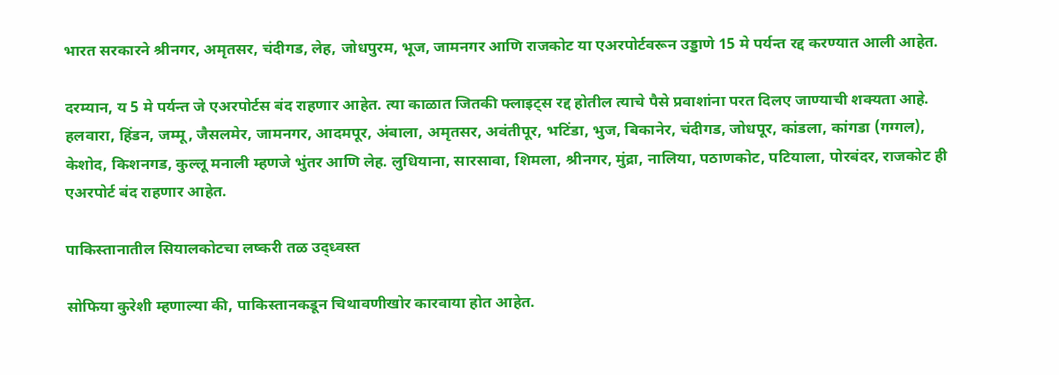भारत सरकारने श्रीनगर, अमृतसर, चंदीगड, लेह, जोधपुरम, भूज, जामनगर आणि राजकोट या एअरपोर्टवरून उड्डाणे 15 मे पर्यन्त रद्द करण्यात आली आहेत.

दरम्यान, य 5 मे पर्यन्त जे एअरपोर्टस बंद राहणार आहेत. त्या काळात जितकी फ्लाइट्स रद्द होतील त्याचे पैसे प्रवाशांना परत दिलए जाण्याची शक्यता आहे.  हलवारा, हिंडन, जम्मू, जैसलमेर, जामनगर, आदमपूर, अंबाला, अमृतसर, अवंतीपूर, भटिंडा, भुज, बिकानेर, चंदीगड, जोधपूर, कांडला, कांगडा (गग्गल), केशोद, किशनगड, कुल्लू मनाली म्हणजे भुंतर आणि लेह. लुधियाना, सारसावा, शिमला, श्रीनगर, मुंद्रा, नालिया, पठाणकोट, पटियाला, पोरबंदर, राजकोट ही एअरपोर्ट बंद राहणार आहेत.

पाकिस्तानातील सियालकोटचा लष्करी तळ उद्ध्वस्त

सोफिया कुरेशी म्हणाल्या की, पाकिस्तानकडून चिथावणीखोर कारवाया होत आहेत.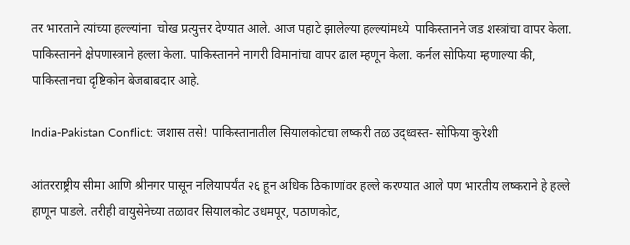तर भारताने त्यांच्या हल्ल्यांना  चोख प्रत्युत्तर देण्यात आले. आज पहाटे झालेल्या हल्ल्यांमध्ये  पाकिस्तानने जड शस्त्रांचा वापर केला. पाकिस्तानने क्षेपणास्त्राने हल्ला केला. पाकिस्तानने नागरी विमानांचा वापर ढाल म्हणून केला. कर्नल सोफिया म्हणाल्या की, पाकिस्तानचा दृष्टिकोन बेजबाबदार आहे.

India-Pakistan Conflict: जशास तसे! पाकिस्तानातील सियालकोटचा लष्करी तळ उद्ध्वस्त- सोफिया कुरेशी

आंतरराष्ट्रीय सीमा आणि श्रीनगर पासून नलियापर्यंत २६ हून अधिक ठिकाणांवर हल्ले करण्यात आले पण भारतीय लष्कराने हे हल्ले हाणून पाडले. तरीही वायुसेनेच्या तळावर सियालकोट उधमपूर, पठाणकोट,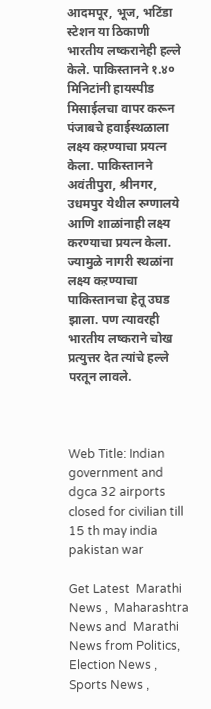आदमपूर, भूज, भटिंडा स्टेशन या ठिकाणी भारतीय लष्करानेही हल्ले केले. पाकिस्तानने १.४० मिनिटांनी हायस्पीड मिसाईलचा वापर करून पंजाबचे हवाईस्थळाला लक्ष्य कऱण्याचा प्रयत्न केला. पाकिस्तानने अवंतीपुरा, श्रीनगर, उधमपुर येथील रुग्णालये आणि शाळांनाही लक्ष्य करण्याचा प्रयत्न केला. ज्यामुळे नागरी स्थळांना लक्ष्य कऱण्याचा पाकिस्तानचा हेतू उघड झाला. पण त्यावरही भारतीय लष्कराने चोख प्रत्युत्तर देत त्यांचे हल्ले परतून लावले.



Web Title: Indian government and dgca 32 airports closed for civilian till 15 th may india pakistan war

Get Latest  Marathi News ,  Maharashtra News and  Marathi News from Politics,  Election News ,  Sports News ,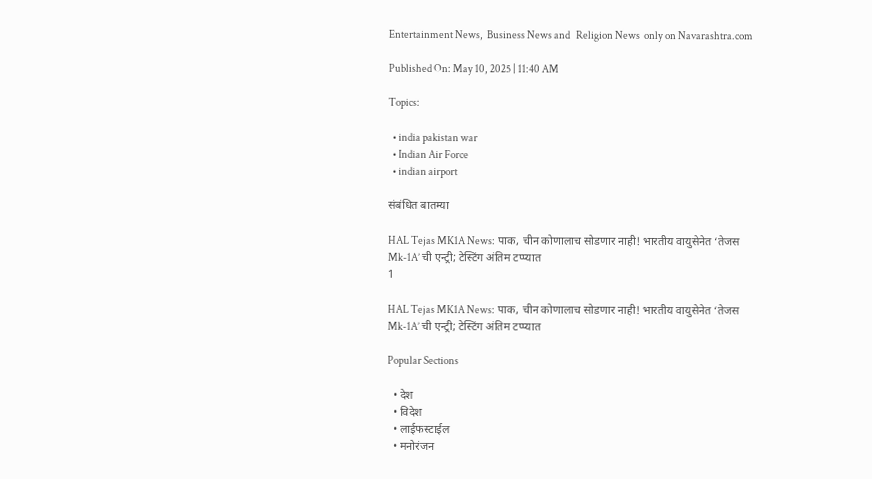Entertainment News,  Business News and   Religion News  only on Navarashtra.com

Published On: May 10, 2025 | 11:40 AM

Topics:

  • india pakistan war
  • Indian Air Force
  • indian airport

संबंधित बातम्या

HAL Tejas MK1A News: पाक, चीन कोणालाच सोडणार नाही! भारतीय वायुसेनेत ‘तेजस Mk-1A’ ची एन्ट्री; टेस्टिंग अंतिम टप्प्यात
1

HAL Tejas MK1A News: पाक, चीन कोणालाच सोडणार नाही! भारतीय वायुसेनेत ‘तेजस Mk-1A’ ची एन्ट्री; टेस्टिंग अंतिम टप्प्यात

Popular Sections

  • देश
  • विदेश
  • लाईफस्टाईल
  • मनोरंजन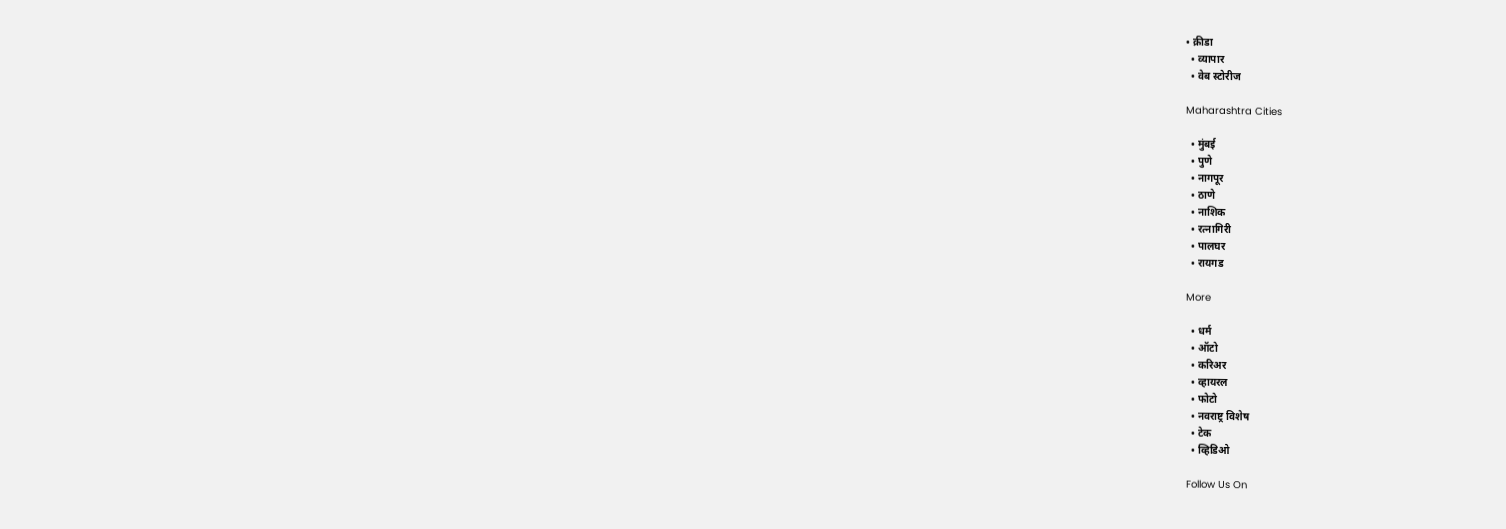• क्रीडा
  • व्यापार
  • वेब स्टोरीज

Maharashtra Cities

  • मुंबई
  • पुणे
  • नागपूर
  • ठाणे
  • नाशिक
  • रत्नागिरी
  • पालघर
  • रायगड

More

  • धर्म
  • ऑटो
  • करिअर
  • व्हायरल
  • फोटो
  • नवराष्ट्र विशेष
  • टेक
  • व्हिडिओ

Follow Us On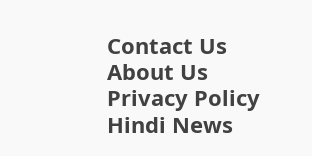Contact Us About Us Privacy Policy
Hindi News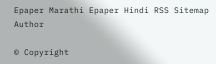Epaper Marathi Epaper Hindi RSS Sitemap Author

© Copyright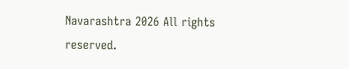Navarashtra 2026 All rights reserved.